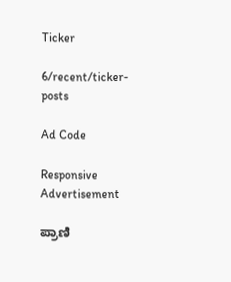Ticker

6/recent/ticker-posts

Ad Code

Responsive Advertisement

ಪ್ರಾಣಿ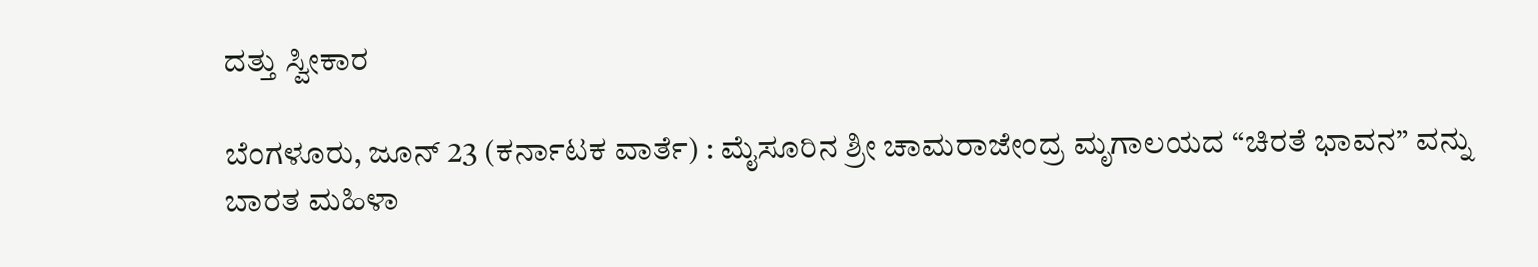ದತ್ತು ಸ್ವೀಕಾರ

ಬೆಂಗಳೂರು, ಜೂನ್ 23 (ಕರ್ನಾಟಕ ವಾರ್ತೆ) : ಮೈಸೂರಿನ ಶ್ರೀ ಚಾಮರಾಜೇಂದ್ರ ಮೃಗಾಲಯದ “ಚಿರತೆ ಭಾವನ” ವನ್ನು ಬಾರತ ಮಹಿಳಾ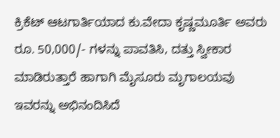ಕ್ರಿಕೆಟ್ ಆಟಗಾರ್ತಿಯಾದ ಕು.ವೇದಾ ಕೃಷ್ಣಮೂರ್ತಿ ಅವರು ರೂ. 50,000/- ಗಳನ್ನು ಪಾವತಿಸಿ, ದತ್ತು ಸ್ವೀಕಾರ ಮಾಡಿರುತ್ತಾರೆ ಹಾಗಾಗಿ ಮೈಸೂರು ಮೃಗಾಲಯವು ಇವರನ್ನು ಅಭಿನಂದಿಸಿದೆ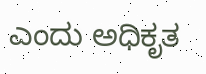ಎಂದು ಅಧಿಕೃತ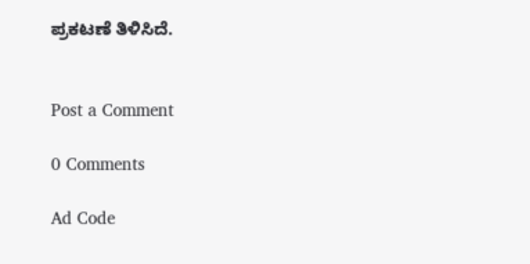ಪ್ರಕಟಣೆ ತಿಳಿಸಿದೆ.


Post a Comment

0 Comments

Ad Code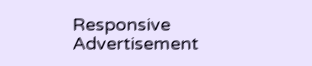Responsive Advertisement